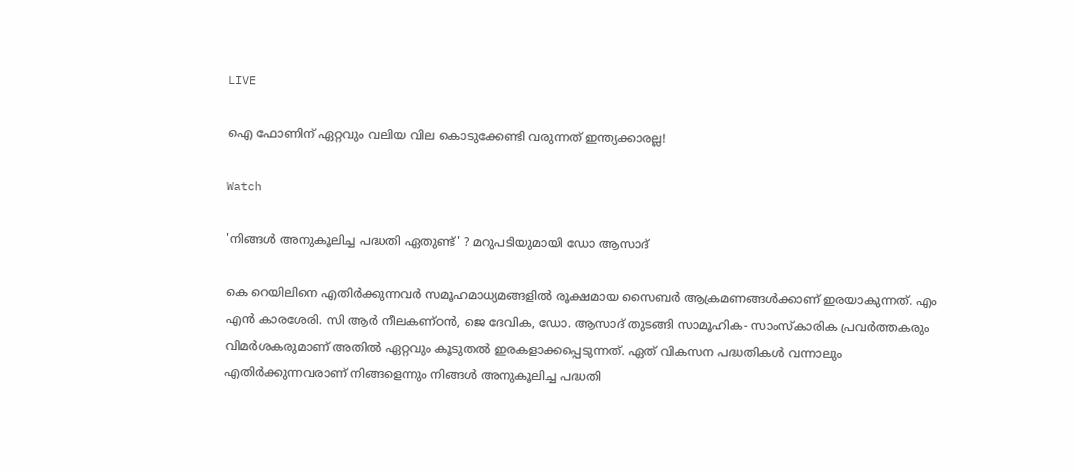LIVE

ഐ ഫോണിന് ഏറ്റവും വലിയ വില കൊടുക്കേണ്ടി വരുന്നത് ഇന്ത്യക്കാരല്ല!

Watch

'നിങ്ങള്‍ അനുകൂലിച്ച പദ്ധതി ഏതുണ്ട്' ? മറുപടിയുമായി ഡോ ആസാദ്

കെ റെയിലിനെ എതിര്‍ക്കുന്നവര്‍ സമൂഹമാധ്യമങ്ങളില്‍ രൂക്ഷമായ സൈബര്‍ ആക്രമണങ്ങള്‍ക്കാണ് ഇരയാകുന്നത്. എം എന്‍ കാരശേരി. സി ആര്‍ നീലകണ്ഠന്‍, ജെ ദേവിക, ഡോ. ആസാദ് തുടങ്ങി സാമൂഹിക- സാംസ്‌കാരിക പ്രവര്‍ത്തകരും വിമര്‍ശകരുമാണ് അതില്‍ ഏറ്റവും കൂടുതല്‍ ഇരകളാക്കപ്പെടുന്നത്. ഏത് വികസന പദ്ധതികള്‍ വന്നാലും എതിര്‍ക്കുന്നവരാണ് നിങ്ങളെന്നും നിങ്ങള്‍ അനുകൂലിച്ച പദ്ധതി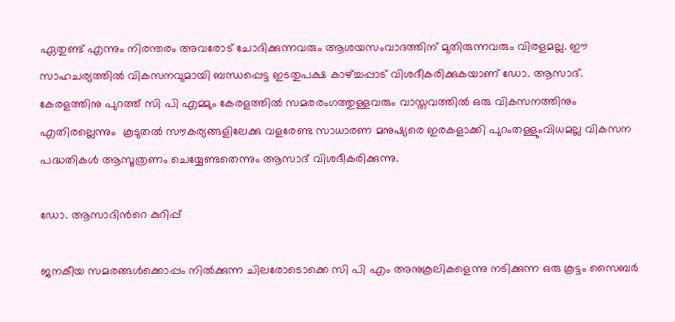ഏതുണ്ട് എന്നും നിരന്തരം അവരോട് ചോദിക്കുന്നവരും ആശയസംവാദത്തിന് മുതിരുന്നവരും വിരളമല്ല. ഈ സാഹചര്യത്തില്‍ വികസനവുമായി ബന്ധപ്പെട്ട ഇടതുപക്ഷ കാഴ്ച്ചപ്പാട് വിശദീകരിക്കുകയാണ് ഡോ. ആസാദ്. കേരളത്തിനു പുറത്ത് സി പി എമ്മും കേരളത്തില്‍ സമരരംഗത്തുള്ളവരും വാസ്തവത്തില്‍ ഒരു വികസനത്തിനും എതിരല്ലെന്നും  കൂടുതല്‍ സൗകര്യങ്ങളിലേക്കു വളരേണ്ട സാധാരണ മനുഷ്യരെ ഇരകളാക്കി പുറംതള്ളുംവിധമല്ല വികസന പദ്ധതികള്‍ ആസൂത്രണം ചെയ്യേണ്ടതെന്നും ആസാദ് വിശദീകരിക്കുന്നു.

ഡോ. ആസാദിന്‍റെ കുറിപ്പ്

ജനകീയ സമരങ്ങള്‍ക്കൊപ്പം നില്‍ക്കുന്ന ചിലരോടൊക്കെ സി പി എം അനുകൂലികളെന്നു നടിക്കുന്ന ഒരു കൂട്ടം സൈബര്‍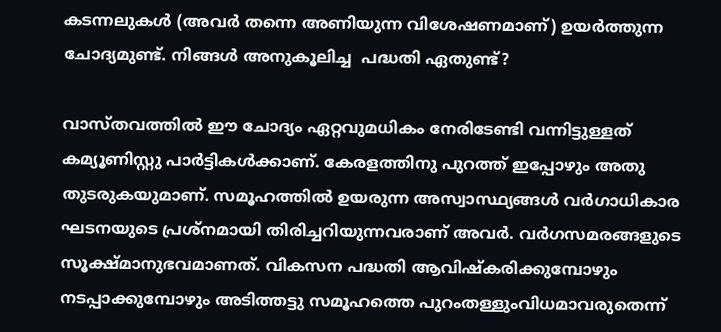കടന്നലുകള്‍ (അവര്‍ തന്നെ അണിയുന്ന വിശേഷണമാണ്) ഉയര്‍ത്തുന്ന ചോദ്യമുണ്ട്. നിങ്ങള്‍ അനുകൂലിച്ച  പദ്ധതി ഏതുണ്ട്?

വാസ്തവത്തില്‍ ഈ ചോദ്യം ഏറ്റവുമധികം നേരിടേണ്ടി വന്നിട്ടുള്ളത് കമ്യൂണിസ്റ്റു പാര്‍ട്ടികള്‍ക്കാണ്. കേരളത്തിനു പുറത്ത് ഇപ്പോഴും അതു തുടരുകയുമാണ്. സമൂഹത്തില്‍ ഉയരുന്ന അസ്വാസ്ഥ്യങ്ങള്‍ വര്‍ഗാധികാര ഘടനയുടെ പ്രശ്നമായി തിരിച്ചറിയുന്നവരാണ് അവര്‍. വര്‍ഗസമരങ്ങളുടെ സൂക്ഷ്മാനുഭവമാണത്. വികസന പദ്ധതി ആവിഷ്കരിക്കുമ്പോഴും നടപ്പാക്കുമ്പോഴും അടിത്തട്ടു സമൂഹത്തെ പുറംതള്ളുംവിധമാവരുതെന്ന്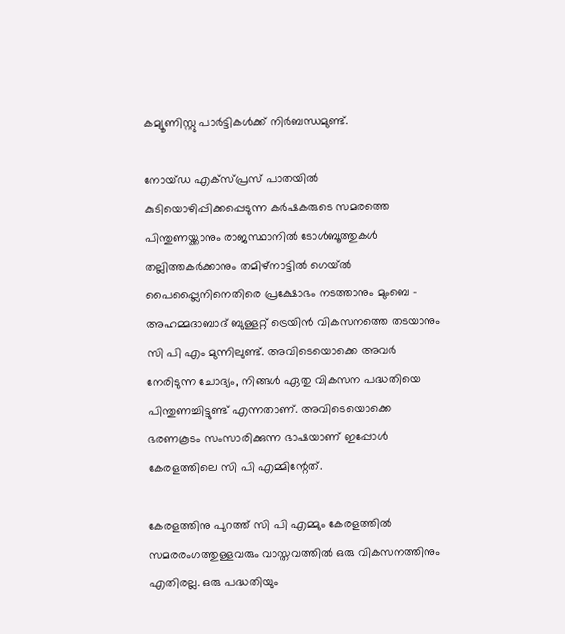കമ്യൂണിസ്റ്റു പാര്‍ട്ടികള്‍ക്ക് നിര്‍ബന്ധമുണ്ട്.

നോയ്ഡ എക്സ്പ്രസ് പാതയില്‍ കുടിയൊഴിപ്പിക്കപ്പെടുന്ന കര്‍ഷകരുടെ സമരത്തെ പിന്തുണയ്ക്കാനും രാജസ്ഥാനില്‍ ടോള്‍ബൂത്തുകള്‍ തല്ലിത്തകര്‍ക്കാനും തമിഴ്നാട്ടില്‍ ഗെയ്ല്‍ പൈപ്പ്ലൈനിനെതിരെ പ്രക്ഷോഭം നടത്താനും മുംബെ - അഹമ്മദാബാദ് ബുള്ളറ്റ് ട്രെയിന്‍ വികസനത്തെ തടയാനും സി പി എം മുന്നിലുണ്ട്. അവിടെയൊക്കെ അവര്‍ നേരിടുന്ന ചോദ്യം, നിങ്ങള്‍ ഏതു വികസന പദ്ധതിയെ പിന്തുണച്ചിട്ടുണ്ട് എന്നതാണ്. അവിടെയൊക്കെ ഭരണകൂടം സംസാരിക്കുന്ന ഭാഷയാണ് ഇപ്പോള്‍ കേരളത്തിലെ സി പി എമ്മിന്റേത്.

കേരളത്തിനു പുറത്ത് സി പി എമ്മും കേരളത്തില്‍ സമരരംഗത്തുള്ളവരും വാസ്തവത്തില്‍ ഒരു വികസനത്തിനും എതിരല്ല. ഒരു പദ്ധതിയും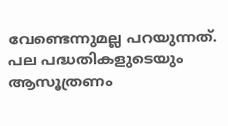വേണ്ടെന്നുമല്ല പറയുന്നത്. പല പദ്ധതികളുടെയും ആസൂത്രണം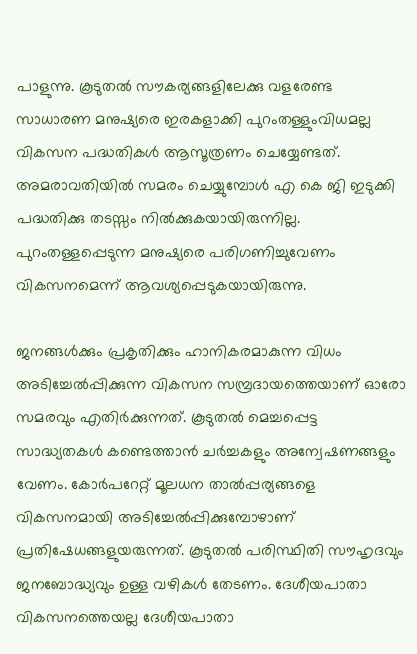പാളുന്നു. കൂടുതല്‍ സൗകര്യങ്ങളിലേക്കു വളരേണ്ട സാധാരണ മനുഷ്യരെ ഇരകളാക്കി പുറംതള്ളുംവിധമല്ല വികസന പദ്ധതികള്‍ ആസൂത്രണം ചെയ്യേണ്ടത്. അമരാവതിയില്‍ സമരം ചെയ്യുമ്പോള്‍ എ കെ ജി ഇടുക്കി പദ്ധതിക്കു തടസ്സം നില്‍ക്കുകയായിരുന്നില്ല. പുറംതള്ളപ്പെടുന്ന മനുഷ്യരെ പരിഗണിച്ചുവേണം വികസനമെന്ന് ആവശ്യപ്പെടുകയായിരുന്നു.

ജനങ്ങള്‍ക്കും പ്രകൃതിക്കും ഹാനികരമാകുന്ന വിധം അടിച്ചേല്‍പ്പിക്കുന്ന വികസന സമ്പ്രദായത്തെയാണ് ഓരോ സമരവും എതിര്‍ക്കുന്നത്. കൂടുതല്‍ മെച്ചപ്പെട്ട സാദ്ധ്യതകള്‍ കണ്ടെത്താന്‍ ചര്‍ച്ചകളും അന്വേഷണങ്ങളും വേണം. കോര്‍പറേറ്റ് മൂലധന താല്‍പ്പര്യങ്ങളെ വികസനമായി അടിച്ചേല്‍പ്പിക്കുമ്പോഴാണ് പ്രതിഷേധങ്ങളുയരുന്നത്. കൂടുതല്‍ പരിസ്ഥിതി സൗഹൃദവും ജനബോദ്ധ്യവും ഉള്ള വഴികള്‍ തേടണം. ദേശീയപാതാ വികസനത്തെയല്ല ദേശീയപാതാ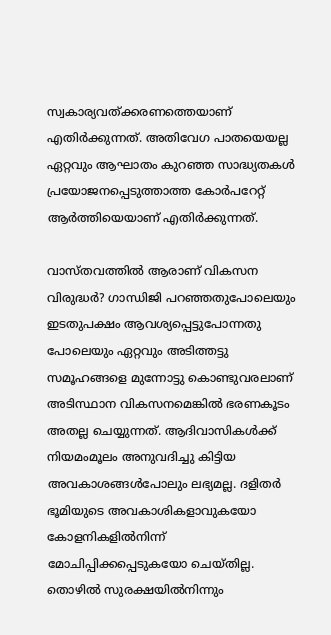സ്വകാര്യവത്ക്കരണത്തെയാണ് എതിര്‍ക്കുന്നത്. അതിവേഗ പാതയെയല്ല ഏറ്റവും ആഘാതം കുറഞ്ഞ സാദ്ധ്യതകള്‍ പ്രയോജനപ്പെടുത്താത്ത കോര്‍പറേറ്റ് ആര്‍ത്തിയെയാണ് എതിര്‍ക്കുന്നത്.

വാസ്തവത്തില്‍ ആരാണ് വികസന വിരുദ്ധര്‍? ഗാന്ധിജി പറഞ്ഞതുപോലെയും ഇടതുപക്ഷം ആവശ്യപ്പെട്ടുപോന്നതു പോലെയും ഏറ്റവും അടിത്തട്ടു സമൂഹങ്ങളെ മുന്നോട്ടു കൊണ്ടുവരലാണ് അടിസ്ഥാന വികസനമെങ്കില്‍ ഭരണകൂടം അതല്ല ചെയ്യുന്നത്. ആദിവാസികള്‍ക്ക് നിയമംമൂലം അനുവദിച്ചു കിട്ടിയ അവകാശങ്ങള്‍പോലും ലഭ്യമല്ല. ദളിതര്‍ ഭൂമിയുടെ അവകാശികളാവുകയോ കോളനികളില്‍നിന്ന് മോചിപ്പിക്കപ്പെടുകയോ ചെയ്തില്ല. തൊഴില്‍ സുരക്ഷയില്‍നിന്നും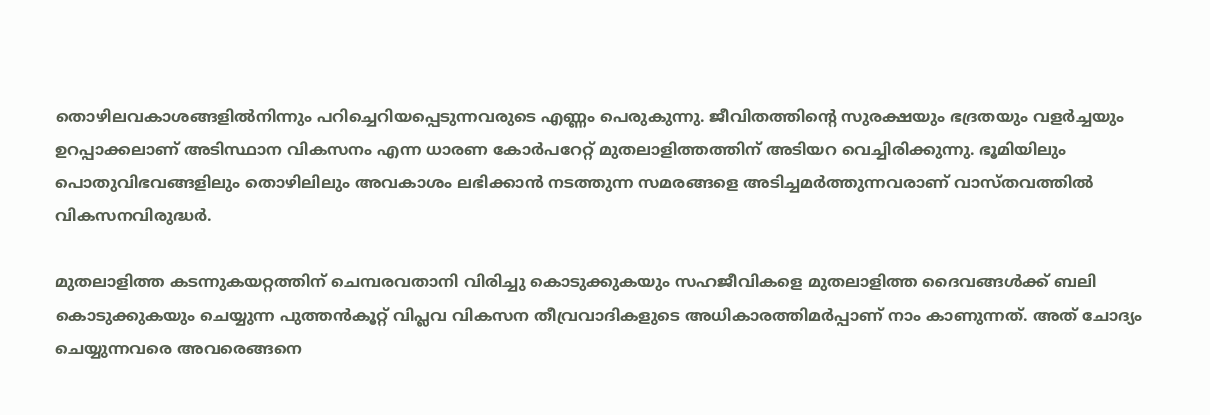തൊഴിലവകാശങ്ങളില്‍നിന്നും പറിച്ചെറിയപ്പെടുന്നവരുടെ എണ്ണം പെരുകുന്നു. ജീവിതത്തിന്റെ സുരക്ഷയും ഭദ്രതയും വളര്‍ച്ചയും ഉറപ്പാക്കലാണ് അടിസ്ഥാന വികസനം എന്ന ധാരണ കോര്‍പറേറ്റ് മുതലാളിത്തത്തിന് അടിയറ വെച്ചിരിക്കുന്നു. ഭൂമിയിലും പൊതുവിഭവങ്ങളിലും തൊഴിലിലും അവകാശം ലഭിക്കാന്‍ നടത്തുന്ന സമരങ്ങളെ അടിച്ചമര്‍ത്തുന്നവരാണ് വാസ്തവത്തില്‍ വികസനവിരുദ്ധര്‍.

മുതലാളിത്ത കടന്നുകയറ്റത്തിന് ചെമ്പരവതാനി വിരിച്ചു കൊടുക്കുകയും സഹജീവികളെ മുതലാളിത്ത ദൈവങ്ങള്‍ക്ക് ബലി കൊടുക്കുകയും ചെയ്യുന്ന പുത്തന്‍കൂറ്റ് വിപ്ലവ വികസന തീവ്രവാദികളുടെ അധികാരത്തിമര്‍പ്പാണ് നാം കാണുന്നത്. അത് ചോദ്യം ചെയ്യുന്നവരെ അവരെങ്ങനെ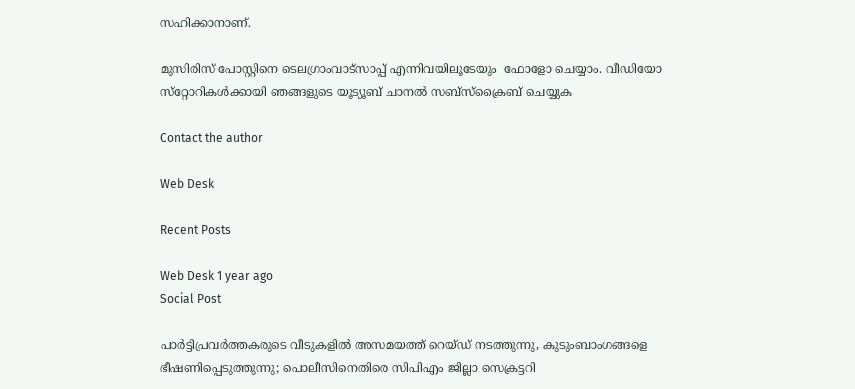സഹിക്കാനാണ്.

മുസിരിസ് പോസ്റ്റിനെ ടെലഗ്രാംവാട്‌സാപ്പ് എന്നിവയിലൂടേയും  ഫോളോ ചെയ്യാം. വീഡിയോ സ്‌റ്റോറികള്‍ക്കായി ഞങ്ങളുടെ യൂട്യൂബ് ചാനല്‍ സബ്‌സ്‌ക്രൈബ് ചെയ്യുക

Contact the author

Web Desk

Recent Posts

Web Desk 1 year ago
Social Post

പാര്‍ട്ടിപ്രവര്‍ത്തകരുടെ വീടുകളില്‍ അസമയത്ത് റെയ്ഡ് നടത്തുന്നു, കുടുംബാംഗങ്ങളെ ഭീഷണിപ്പെടുത്തുന്നു; പൊലീസിനെതിരെ സിപിഎം ജില്ലാ സെക്രട്ടറി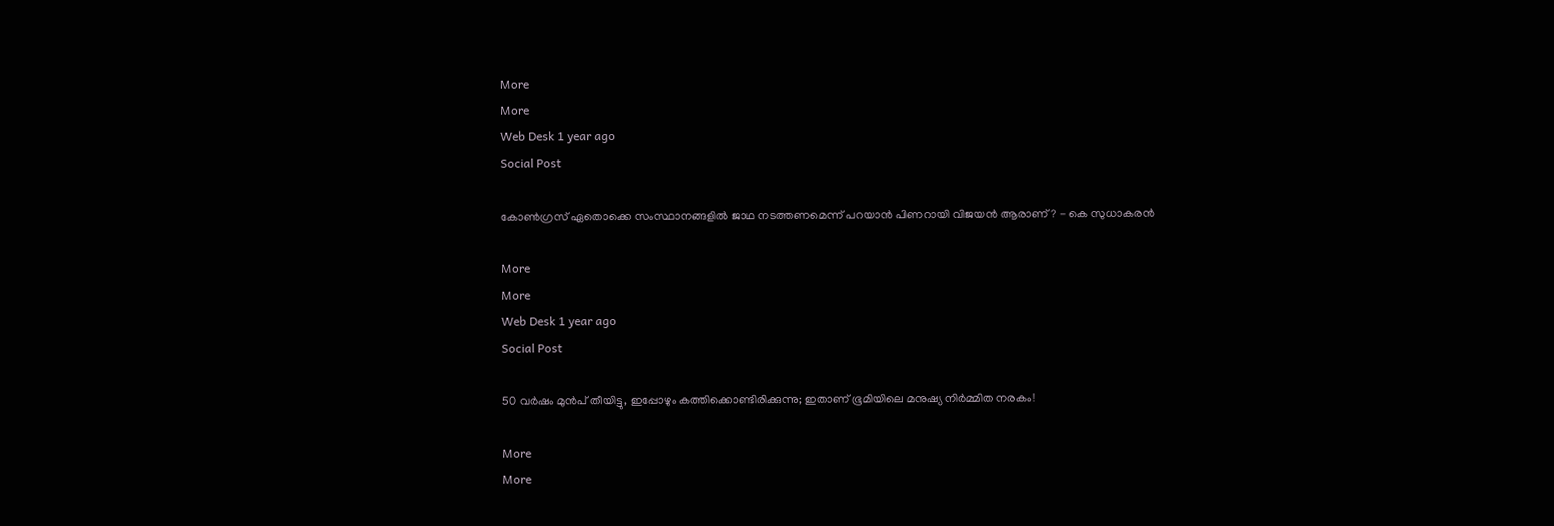More
More
Web Desk 1 year ago
Social Post

കോണ്‍ഗ്രസ് ഏതൊക്കെ സംസ്ഥാനങ്ങളില്‍ ജാഥ നടത്തണമെന്ന് പറയാന്‍ പിണറായി വിജയന്‍ ആരാണ്? - കെ സുധാകരന്‍

More
More
Web Desk 1 year ago
Social Post

50 വര്‍ഷം മുന്‍പ് തീയിട്ടു, ഇപ്പോഴും കത്തിക്കൊണ്ടിരിക്കുന്നു; ഇതാണ് ഭൂമിയിലെ മനുഷ്യ നിര്‍മ്മിത നരകം!

More
More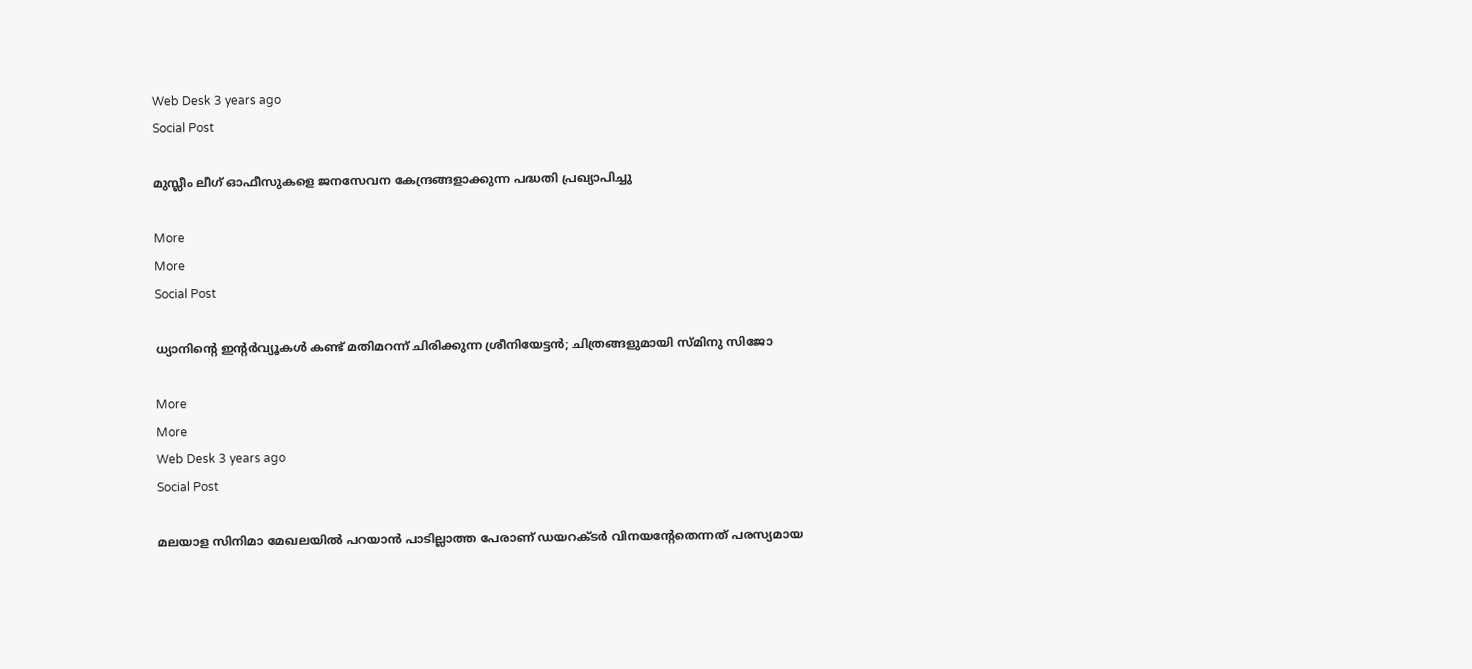Web Desk 3 years ago
Social Post

മുസ്ലീം ലീഗ് ഓഫീസുകളെ ജനസേവന കേന്ദ്രങ്ങളാക്കുന്ന പദ്ധതി പ്രഖ്യാപിച്ചു

More
More
Social Post

ധ്യാനിന്റെ ഇന്‍റര്‍വ്യൂകള്‍ കണ്ട് മതിമറന്ന് ചിരിക്കുന്ന ശ്രീനിയേട്ടന്‍; ചിത്രങ്ങളുമായി സ്മിനു സിജോ

More
More
Web Desk 3 years ago
Social Post

മലയാള സിനിമാ മേഖലയില്‍ പറയാന്‍ പാടില്ലാത്ത പേരാണ് ഡയറക്ടര്‍ വിനയന്റേതെന്നത് പരസ്യമായ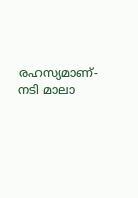രഹസ്യമാണ്- നടി മാലാ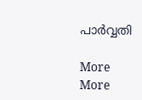പാര്‍വ്വതി

More
More